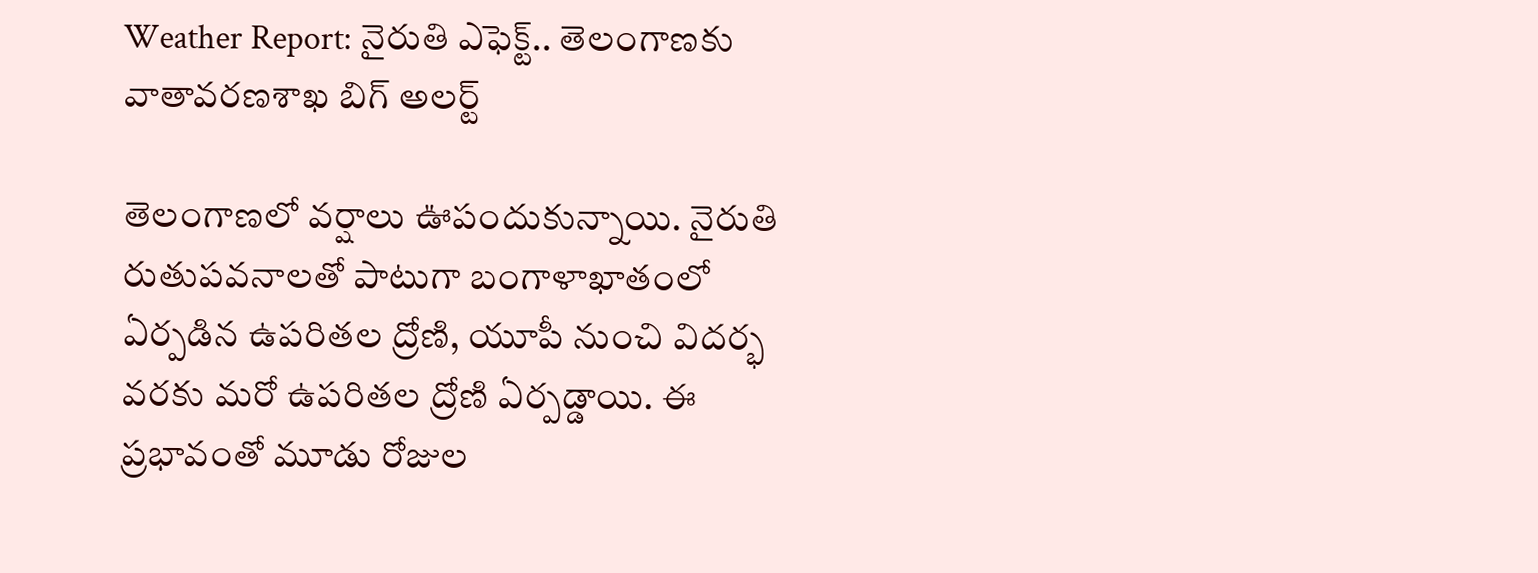Weather Report: నైరుతి ఎఫెక్ట్.. తెలంగాణకు వాతావరణశాఖ బిగ్‌ అలర్ట్‌

తెలంగాణలో వర్షాలు ఊపందుకున్నాయి. నైరుతి రుతుపవనాలతో పాటుగా బంగాళాఖాతంలో ఏర్పడిన ఉపరితల ద్రోణి, యూపీ నుంచి విదర్భ వరకు మరో ఉపరితల ద్రోణి ఏర్పడ్డాయి. ఈ ప్రభావంతో మూడు రోజుల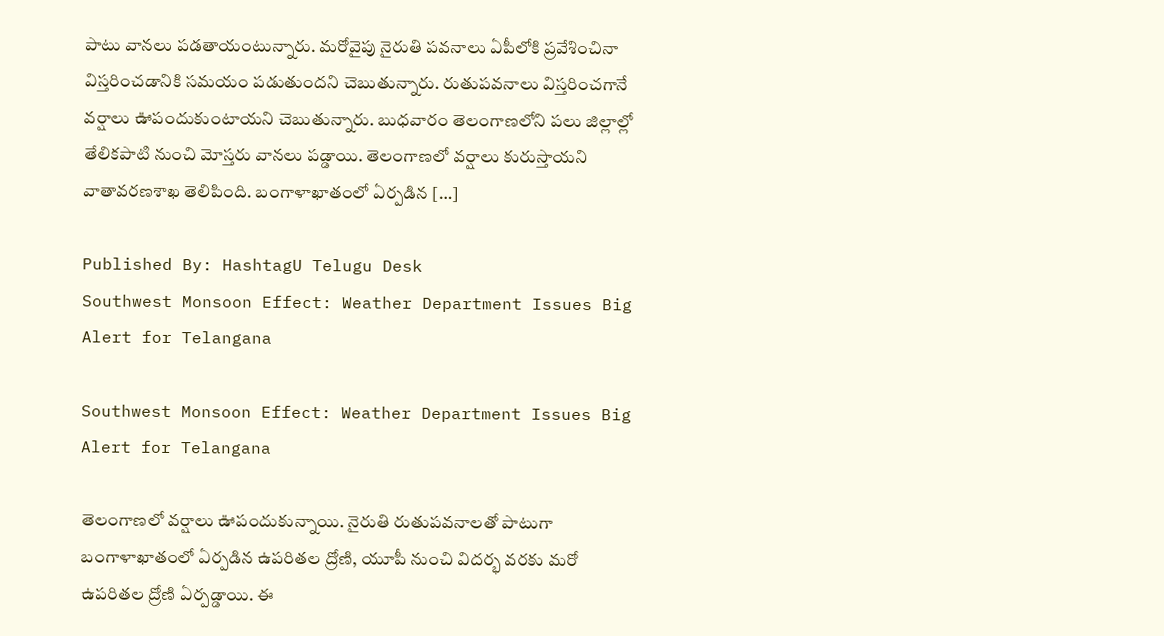పాటు వానలు పడతాయంటున్నారు. మరోవైపు నైరుతి పవనాలు ఏపీలోకి ప్రవేశించినా విస్తరించడానికి సమయం పడుతుందని చెబుతున్నారు. రుతుపవనాలు విస్తరించగానే వర్షాలు ఊపందుకుంటాయని చెబుతున్నారు. బుధవారం తెలంగాణలోని పలు జిల్లాల్లో తేలికపాటి నుంచి మోస్తరు వానలు పడ్డాయి. తెలంగాణలో వర్షాలు కురుస్తాయని వాతావరణశాఖ తెలిపింది. బంగాళాఖాతంలో ఏర్పడిన […]

Published By: HashtagU Telugu Desk
Southwest Monsoon Effect: Weather Department Issues Big Alert for Telangana

Southwest Monsoon Effect: Weather Department Issues Big Alert for Telangana

తెలంగాణలో వర్షాలు ఊపందుకున్నాయి. నైరుతి రుతుపవనాలతో పాటుగా బంగాళాఖాతంలో ఏర్పడిన ఉపరితల ద్రోణి, యూపీ నుంచి విదర్భ వరకు మరో ఉపరితల ద్రోణి ఏర్పడ్డాయి. ఈ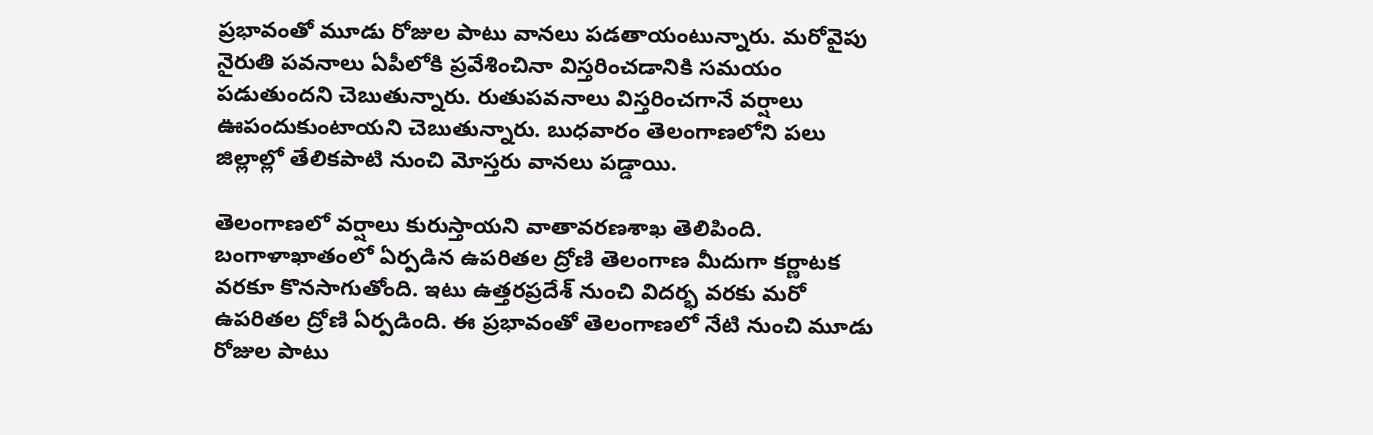ప్రభావంతో మూడు రోజుల పాటు వానలు పడతాయంటున్నారు. మరోవైపు నైరుతి పవనాలు ఏపీలోకి ప్రవేశించినా విస్తరించడానికి సమయం పడుతుందని చెబుతున్నారు. రుతుపవనాలు విస్తరించగానే వర్షాలు ఊపందుకుంటాయని చెబుతున్నారు. బుధవారం తెలంగాణలోని పలు జిల్లాల్లో తేలికపాటి నుంచి మోస్తరు వానలు పడ్డాయి.

తెలంగాణలో వర్షాలు కురుస్తాయని వాతావరణశాఖ తెలిపింది. బంగాళాఖాతంలో ఏర్పడిన ఉపరితల ద్రోణి తెలంగాణ మీదుగా కర్ణాటక వరకూ కొనసాగుతోంది. ఇటు ఉత్తరప్రదేశ్ నుంచి విదర్భ వరకు మరో ఉపరితల ద్రోణి ఏర్పడింది. ఈ ప్రభావంతో తెలంగాణలో నేటి నుంచి మూడు రోజుల పాటు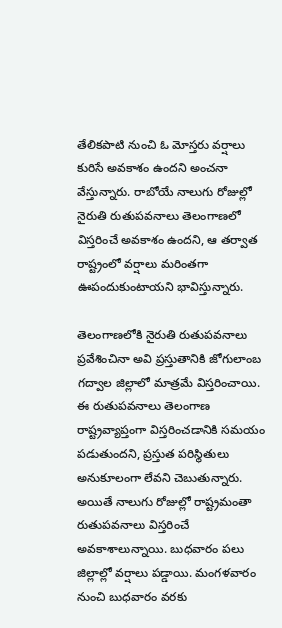తేలికపాటి నుంచి ఓ మోస్తరు వర్షాలు కురిసే అవకాశం ఉందని అంచనా వేస్తున్నారు. రాబోయే నాలుగు రోజుల్లో నైరుతి రుతుపవనాలు తెలంగాణలో విస్తరించే అవకాశం ఉందని, ఆ తర్వాత రాష్ట్రంలో వర్షాలు మరింతగా ఊపందుకుంటాయని భావిస్తున్నారు.

తెలంగాణలోకి నైరుతి రుతుపవనాలు ప్రవేశించినా అవి ప్రస్తుతానికి జోగులాంబ గద్వాల జిల్లాలో మాత్రమే విస్తరించాయి. ఈ రుతుపవనాలు తెలంగాణ రాష్ట్రవ్యాప్తంగా విస్తరించడానికి సమయం పడుతుందని, ప్రస్తుత పరిస్థితులు అనుకూలంగా లేవని చెబుతున్నారు. అయితే నాలుగు రోజుల్లో రాష్ట్రమంతా రుతుపవనాలు విస్తరించే అవకాశాలున్నాయి. బుధవారం పలు జిల్లాల్లో వర్షాలు పడ్డాయి. మంగళవారం నుంచి బుధవారం వరకు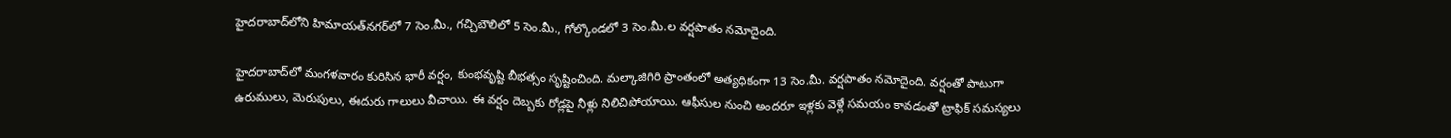హైదరాబాద్‌లోని హిమాయత్‌నగర్‌లో 7 సెం.మీ., గచ్చిబౌలిలో 5 సెం.మీ., గోల్కొండలో 3 సెం.మీ.ల వర్షపాతం నమోదైంది.

హైదరాబాద్‌లో మంగళవారం కురిసిన భారీ వర్షం, కుంభవృష్టి బీభత్సం సృష్టించింది. మల్కాజిగిరి ప్రాంతంలో అత్యధికంగా 13 సెం.మీ. వర్షపాతం నమోదైంది. వర్షంతో పాటుగా ఉరుములు, మెరుపులు, ఈదురు గాలులు వీచాయి. ఈ వర్షం దెబ్బకు రోడ్లపై నీళ్లు నిలిచిపోయాయి. ఆఫీసుల నుంచి అందరూ ఇళ్లకు వెళ్లే సమయం కావడంతో ట్రాఫిక్ సమస్యలు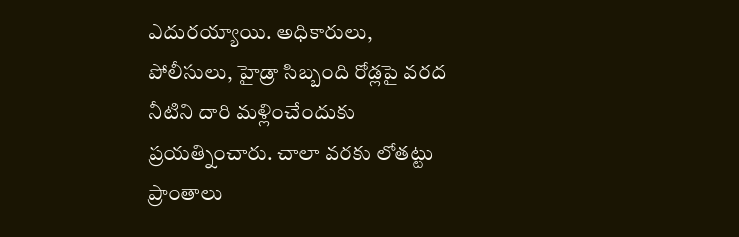ఎదురయ్యాయి. అధికారులు, పోలీసులు, హైడ్రా సిబ్బంది రోడ్లపై వరద నీటిని దారి మళ్లించేందుకు ప్రయత్నించారు. చాలా వరకు లోతట్టు ప్రాంతాలు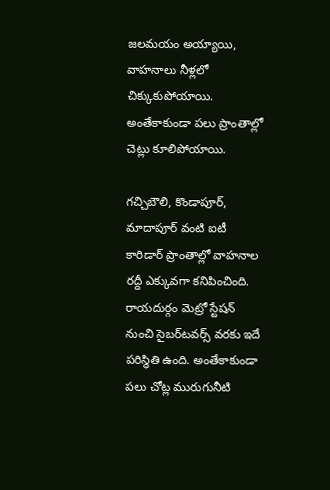జలమయం అయ్యాయి, వాహనాలు నీళ్లలో చిక్కుకుపోయాయి. అంతేకాకుండా పలు ప్రాంతాల్లో చెట్లు కూలిపోయాయి.

గచ్చిబౌలి, కొండాపూర్, మాదాపూర్ వంటి ఐటీ కారిడార్ ప్రాంతాల్లో వాహనాల రద్దీ ఎక్కువగా కనిపించింది. రాయదుర్గం మెట్రో స్టేషన్ నుంచి సైబర్‌టవర్స్ వరకు ఇదే పరిస్థితి ఉంది. అంతేకాకుండా పలు చోట్ల మురుగునీటి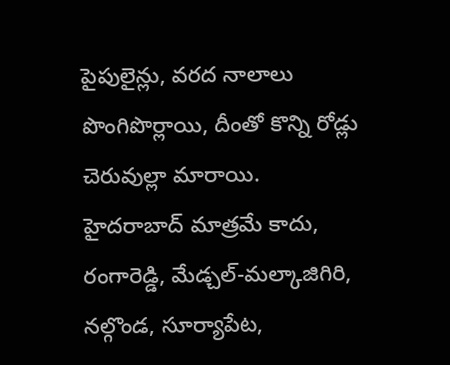పైపులైన్లు, వరద నాలాలు పొంగిపొర్లాయి, దీంతో కొన్ని రోడ్లు చెరువుల్లా మారాయి. హైదరాబాద్ మాత్రమే కాదు, రంగారెడ్డి, మేడ్చల్-మల్కాజిగిరి, నల్గొండ, సూర్యాపేట,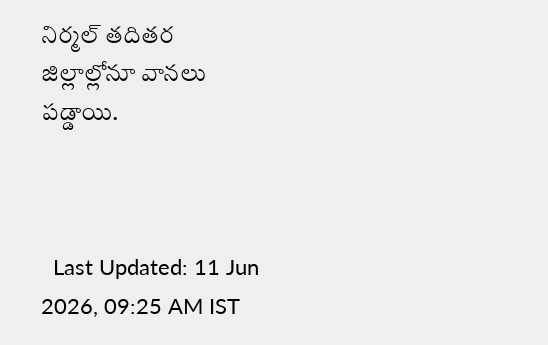నిర్మల్ తదితర జిల్లాల్లోనూ వానలు పడ్డాయి.



  Last Updated: 11 Jun 2026, 09:25 AM IST